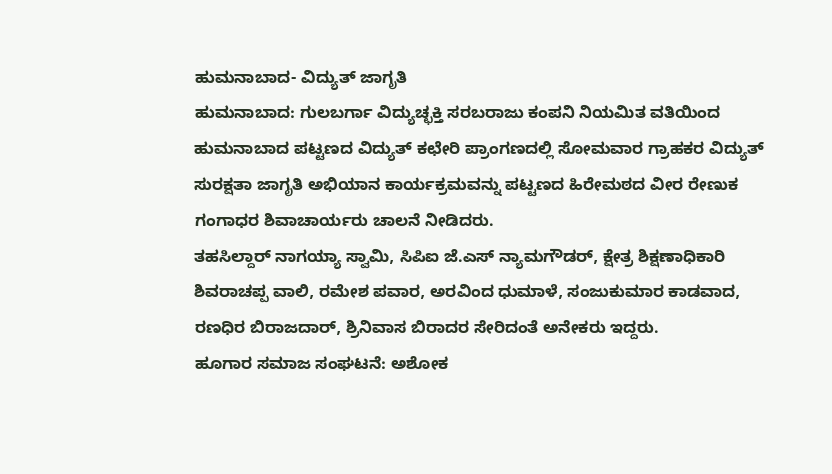ಹುಮನಾಬಾದ- ವಿದ್ಯುತ್ ಜಾಗೃತಿ
ಹುಮನಾಬಾದ: ಗುಲಬರ್ಗಾ ವಿದ್ಯುಚ್ಛಕ್ತಿ ಸರಬರಾಜು ಕಂಪನಿ ನಿಯಮಿತ ವತಿಯಿಂದ ಹುಮನಾಬಾದ ಪಟ್ಟಣದ ವಿದ್ಯುತ್ ಕಛೇರಿ ಪ್ರಾಂಗಣದಲ್ಲಿ ಸೋಮವಾರ ಗ್ರಾಹಕರ ವಿದ್ಯುತ್ ಸುರಕ್ಷತಾ ಜಾಗೃತಿ ಅಭಿಯಾನ ಕಾರ್ಯಕ್ರಮವನ್ನು ಪಟ್ಟಣದ ಹಿರೇಮಠದ ವೀರ ರೇಣುಕ ಗಂಗಾಧರ ಶಿವಾಚಾರ್ಯರು ಚಾಲನೆ ನೀಡಿದರು.
ತಹಸಿಲ್ದಾರ್ ನಾಗಯ್ಯಾ ಸ್ವಾಮಿ, ಸಿಪಿಐ ಜೆ.ಎಸ್ ನ್ಯಾಮಗೌಡರ್, ಕ್ಷೇತ್ರ ಶಿಕ್ಷಣಾಧಿಕಾರಿ ಶಿವರಾಚಪ್ಪ ವಾಲಿ, ರಮೇಶ ಪವಾರ, ಅರವಿಂದ ಧುಮಾಳೆ, ಸಂಜುಕುಮಾರ ಕಾಡವಾದ, ರಣಧಿರ ಬಿರಾಜದಾರ್, ಶ್ರಿನಿವಾಸ ಬಿರಾದರ ಸೇರಿದಂತೆ ಅನೇಕರು ಇದ್ದರು.
ಹೂಗಾರ ಸಮಾಜ ಸಂಘಟನೆ: ಅಶೋಕ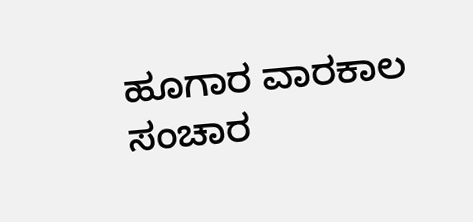ಹೂಗಾರ ವಾರಕಾಲ ಸಂಚಾರ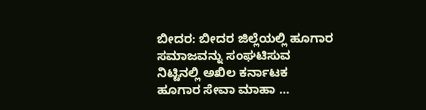ಬೀದರ: ಬೀದರ ಜಿಲ್ಲೆಯಲ್ಲಿ ಹೂಗಾರ ಸಮಾಜವನ್ನು ಸಂಘಟಿಸುವ ನಿಟ್ಟಿನಲ್ಲಿ ಅಖಿಲ ಕರ್ನಾಟಕ ಹೂಗಾರ ಸೇವಾ ಮಾಹಾ …